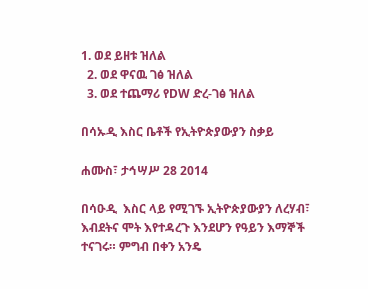1. ወደ ይዘቱ ዝለል
  2. ወደ ዋናዉ ገፅ ዝለል
  3. ወደ ተጨማሪ የDW ድረ-ገፅ ዝለል

በሳኡዲ እስር ቤቶች የኢትዮጵያውያን ስቃይ

ሐሙስ፣ ታኅሣሥ 28 2014

በሳዑዲ  እስር ላይ የሚገኙ ኢትዮጵያውያን ለረሃብ፣ እብደትና ሞት እየተዳረጉ እንደሆን የዓይን እማኞች ተናገሩ። ምግብ በቀን አንዴ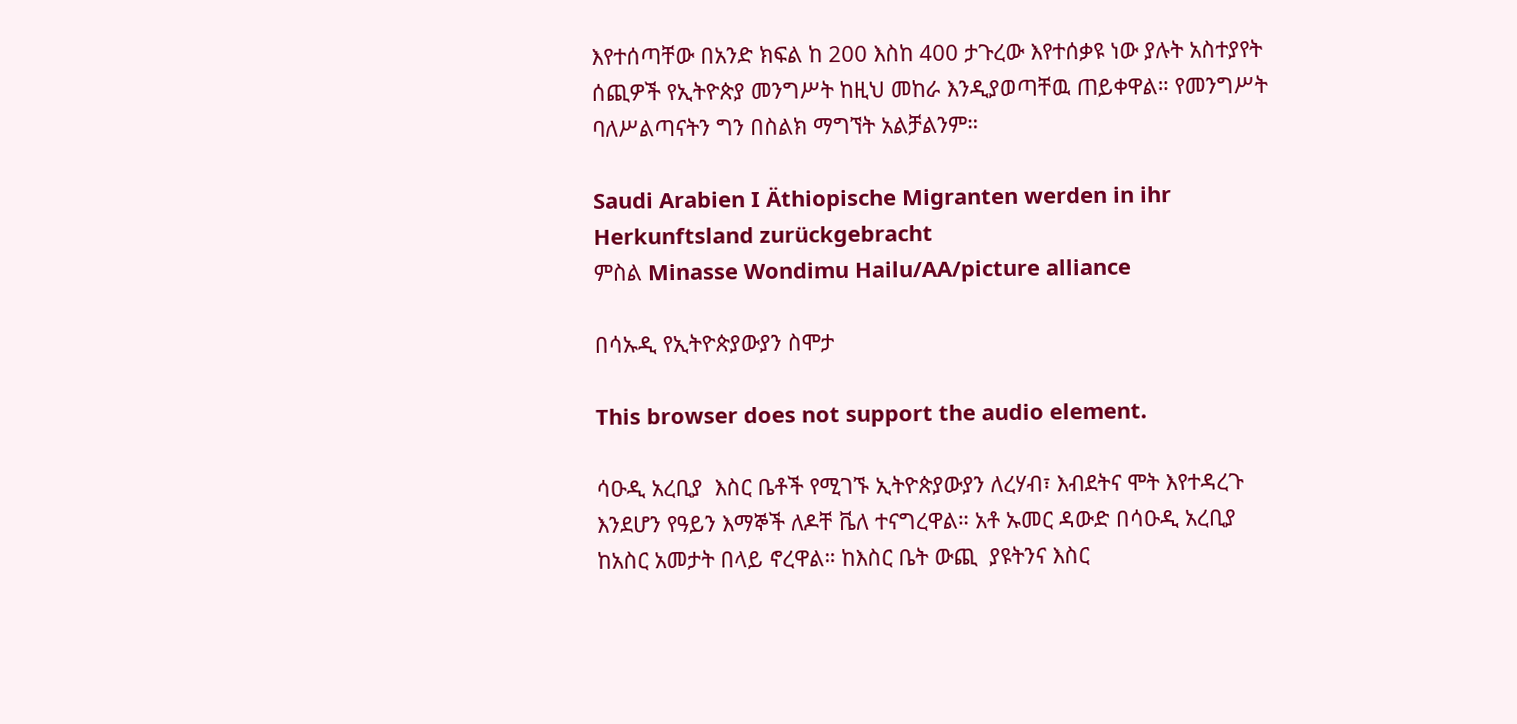እየተሰጣቸው በአንድ ክፍል ከ 200 እስከ 400 ታጉረው እየተሰቃዩ ነው ያሉት አስተያየት ሰጪዎች የኢትዮጵያ መንግሥት ከዚህ መከራ እንዲያወጣቸዉ ጠይቀዋል። የመንግሥት ባለሥልጣናትን ግን በስልክ ማግኘት አልቻልንም።

Saudi Arabien I Äthiopische Migranten werden in ihr Herkunftsland zurückgebracht
ምስል Minasse Wondimu Hailu/AA/picture alliance

በሳኡዲ የኢትዮጵያውያን ስሞታ

This browser does not support the audio element.

ሳዑዲ አረቢያ  እስር ቤቶች የሚገኙ ኢትዮጵያውያን ለረሃብ፣ እብደትና ሞት እየተዳረጉ እንደሆን የዓይን እማኞች ለዶቸ ቬለ ተናግረዋል። አቶ ኡመር ዳውድ በሳዑዲ አረቢያ ከአስር አመታት በላይ ኖረዋል። ከእስር ቤት ውጪ  ያዩትንና እስር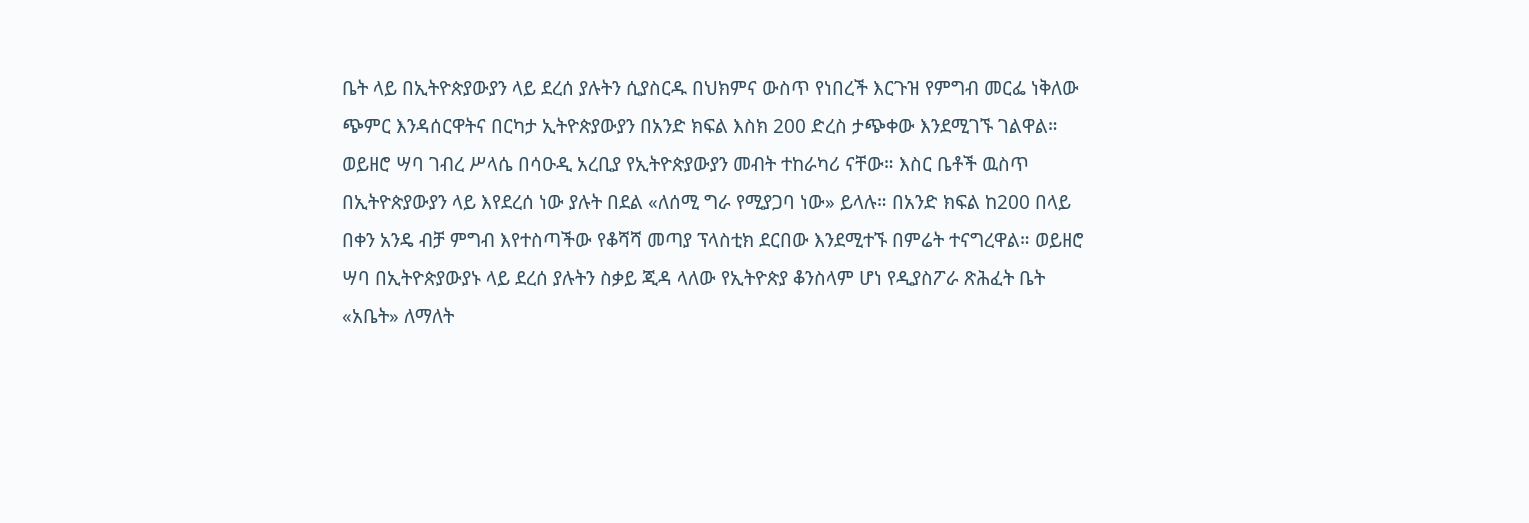ቤት ላይ በኢትዮጵያውያን ላይ ደረሰ ያሉትን ሲያስርዱ በህክምና ውስጥ የነበረች እርጉዝ የምግብ መርፌ ነቅለው ጭምር እንዳሰርዋትና በርካታ ኢትዮጵያውያን በአንድ ክፍል እስክ 200 ድረስ ታጭቀው እንደሚገኙ ገልዋል። ወይዘሮ ሣባ ገብረ ሥላሴ በሳዑዲ አረቢያ የኢትዮጵያውያን መብት ተከራካሪ ናቸው። እስር ቤቶች ዉስጥ በኢትዮጵያውያን ላይ እየደረሰ ነው ያሉት በደል «ለሰሚ ግራ የሚያጋባ ነው» ይላሉ። በአንድ ክፍል ከ200 በላይ በቀን አንዴ ብቻ ምግብ እየተስጣችው የቆሻሻ መጣያ ፕላስቲክ ደርበው እንደሚተኙ በምሬት ተናግረዋል። ወይዘሮ ሣባ በኢትዮጵያውያኑ ላይ ደረሰ ያሉትን ስቃይ ጂዳ ላለው የኢትዮጵያ ቆንስላም ሆነ የዲያስፖራ ጽሕፈት ቤት «አቤት» ለማለት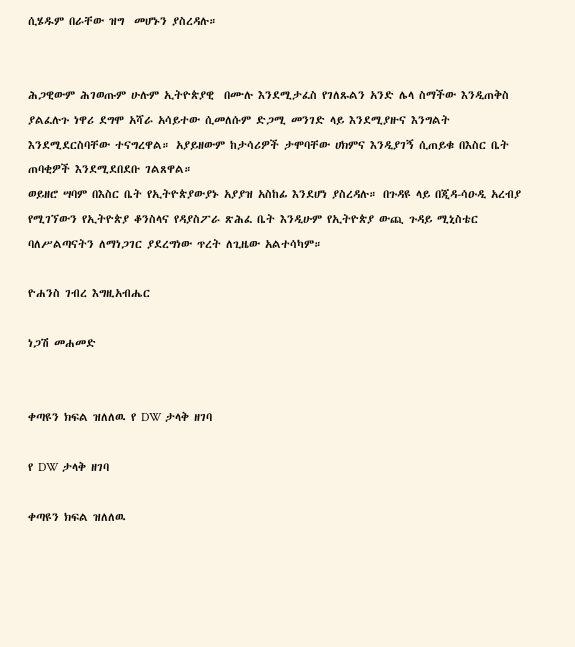ሲሄዱም በራቸው ዝግ  መሆኑን ያስረዳሉ።


ሕጋዊውም ሕገወጡም ሁሉም ኢትዮጵያዊ  በሙሉ እንደሚታፈስ የገለጹልን አንድ ሌላ ስማችው እንዲጠቅስ ያልፈሉጉ ነዋሪ ደግሞ አሻራ አሳይተው ሲመለሱም ድጋሚ መንገድ ላይ እንደሚያዙና እንግልት እንደሚደርስባቸው ተናግረዋል። አያይዘውም ከታሳሪዎች ታሞባቸው ሀክምና እንዲያገኝ ሲጠይቁ በእስር ቤት ጠባቂዎች እንደሚደበደቡ ገልጸዋል።
ወይዘሮ ሣባም በእስር ቤት የኢትዮጵያውያኑ አያያዝ አስከፊ እንደሆነ ያስረዳሉ። በጉዳዩ ላይ በጂዳ-ሳዑዲ አረብያ የሚገኘውን የኢትዮጵያ ቆንስላና የዳያስፖራ ጽሕፈ ቤት እንዲሁም የኢትዮጵያ ውጪ ጉዳይ ሚኒስቴር ባለሥልጣናትን ለማነጋገር ያደረግነው ጥረት ለጊዜው አልተሳካም።

ዮሐንስ ገብረ እግዚአብሔር

ነጋሽ መሐመድ


ቀጣዩን ክፍል ዝለለዉ የ DW ታላቅ ዘገባ

የ DW ታላቅ ዘገባ

ቀጣዩን ክፍል ዝለለዉ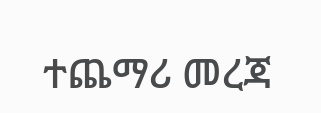ተጨማሪ መረጃ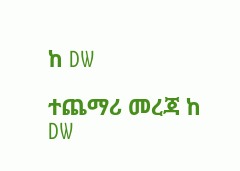ከ DW

ተጨማሪ መረጃ ከ DW